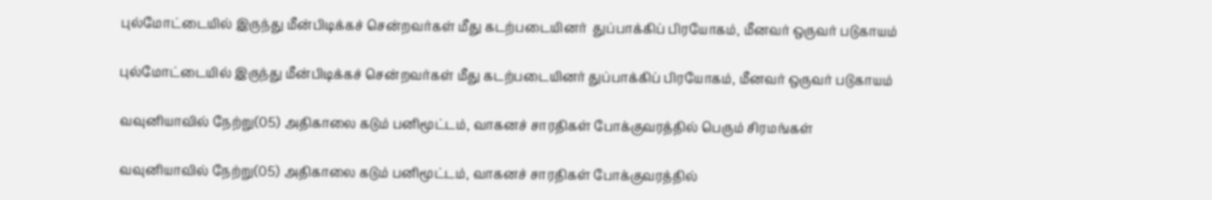புல்மோட்டையில் இருந்து மீன்பிடிக்கச் சென்றவர்கள் மீது கடற்படையினர்  துப்பாக்கிப் பிரயோகம், மீனவர் ஒருவர் படுகாயம்

புல்மோட்டையில் இருந்து மீன்பிடிக்கச் சென்றவர்கள் மீது கடற்படையினர் துப்பாக்கிப் பிரயோகம், மீனவர் ஒருவர் படுகாயம்

வவுனியாவில் நேற்று(05) அதிகாலை கடும் பனிமூட்டம், வாகனச் சாரதிகள் போக்குவரத்தில் பெரும் சிரமங்கள்

வவுனியாவில் நேற்று(05) அதிகாலை கடும் பனிமூட்டம், வாகனச் சாரதிகள் போக்குவரத்தில்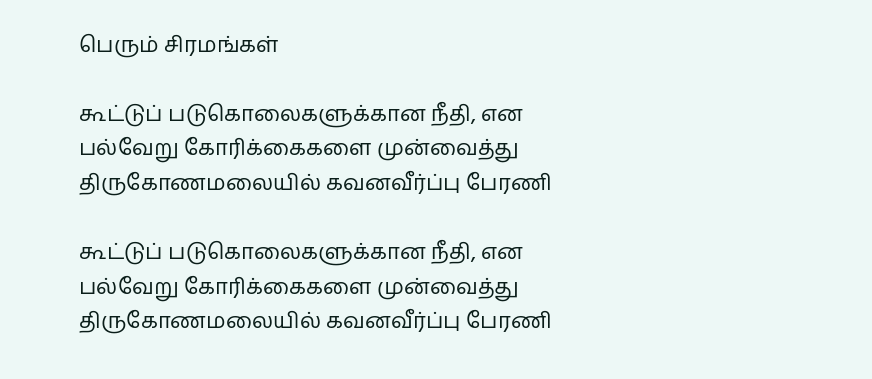பெரும் சிரமங்கள்

கூட்டுப் படுகொலைகளுக்கான நீதி, என பல்வேறு கோரிக்கைகளை முன்வைத்து திருகோணமலையில் கவனவீர்ப்பு பேரணி

கூட்டுப் படுகொலைகளுக்கான நீதி, என பல்வேறு கோரிக்கைகளை முன்வைத்து திருகோணமலையில் கவனவீர்ப்பு பேரணி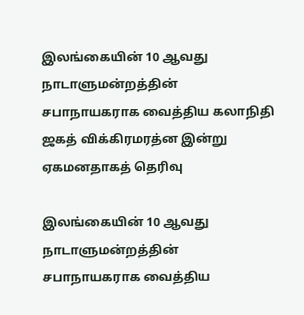இலங்கையின் 10 ஆவது நாடாளுமன்றத்தின் சபாநாயகராக வைத்திய கலாநிதி ஜகத் விக்கிரமரத்ன இன்று ஏகமனதாகத் தெரிவு

இலங்கையின் 10 ஆவது நாடாளுமன்றத்தின் சபாநாயகராக வைத்திய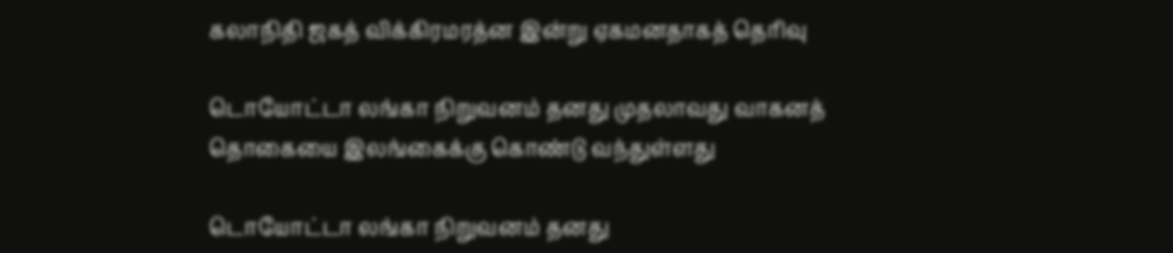கலாநிதி ஜகத் விக்கிரமரத்ன இன்று ஏகமனதாகத் தெரிவு

டொயோட்டா லங்கா நிறுவனம் தனது முதலாவது வாகனத் தொகையை இலங்கைக்கு கொண்டு வந்துள்ளது

டொயோட்டா லங்கா நிறுவனம் தனது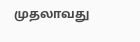முதலாவது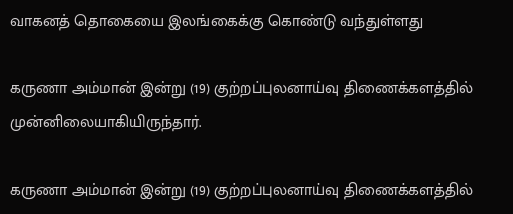வாகனத் தொகையை இலங்கைக்கு கொண்டு வந்துள்ளது

கருணா அம்மான் இன்று (19) குற்றப்புலனாய்வு திணைக்களத்தில் முன்னிலையாகியிருந்தார்.

கருணா அம்மான் இன்று (19) குற்றப்புலனாய்வு திணைக்களத்தில்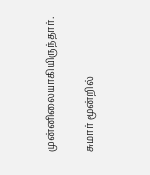முன்னிலையாகியிருந்தார்.

சுமார் மூன்றில்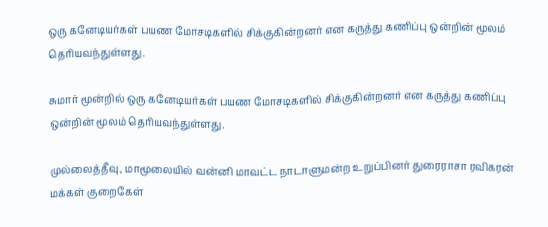ஒரு கனேடியர்கள் பயண மோசடிகளில் சிக்குகின்றனர் என கருத்து கணிப்பு ஒன்றின் மூலம் தெரியவந்துள்ளது.

சுமார் மூன்றில் ஒரு கனேடியர்கள் பயண மோசடிகளில் சிக்குகின்றனர் என கருத்து கணிப்பு ஒன்றின் மூலம் தெரியவந்துள்ளது.

முல்லைத்தீவு, மாமூலையில் வன்னி மாவட்ட நாடாளுமன்ற உறுப்பினர் துரைராசா ரவிகரன் மக்கள் குறைகேள்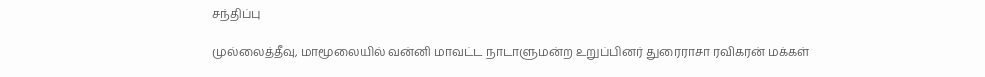சந்திப்பு

முல்லைத்தீவு, மாமூலையில் வன்னி மாவட்ட நாடாளுமன்ற உறுப்பினர் துரைராசா ரவிகரன் மக்கள்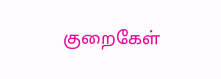குறைகேள்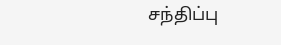சந்திப்பு